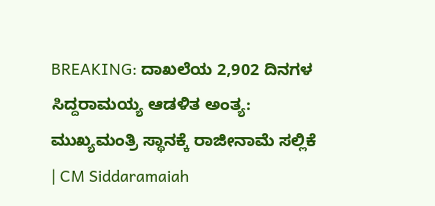BREAKING: ದಾಖಲೆಯ 2,902 ದಿನಗಳ ಸಿದ್ದರಾಮಯ್ಯ ಆಡಳಿತ ಅಂತ್ಯ: ಮುಖ್ಯಮಂತ್ರಿ ಸ್ಥಾನಕ್ಕೆ ರಾಜೀನಾಮೆ ಸಲ್ಲಿಕೆ | CM Siddaramaiah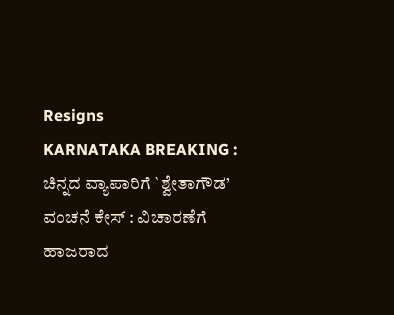Resigns
KARNATAKA BREAKING : ಚಿನ್ನದ ವ್ಯಾಪಾರಿಗೆ `ಶ್ವೇತಾಗೌಡ’ ವಂಚನೆ ಕೇಸ್ : ವಿಚಾರಣೆಗೆ ಹಾಜರಾದ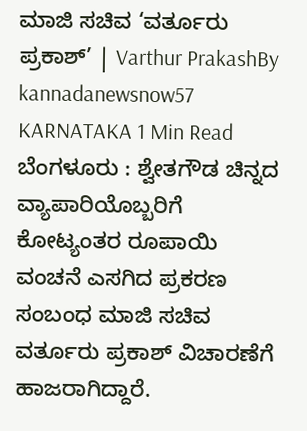ಮಾಜಿ ಸಚಿವ ‘ವರ್ತೂರು ಪ್ರಕಾಶ್’ | Varthur PrakashBy kannadanewsnow57 KARNATAKA 1 Min Read ಬೆಂಗಳೂರು : ಶ್ವೇತಗೌಡ ಚಿನ್ನದ ವ್ಯಾಪಾರಿಯೊಬ್ಬರಿಗೆ ಕೋಟ್ಯಂತರ ರೂಪಾಯಿ ವಂಚನೆ ಎಸಗಿದ ಪ್ರಕರಣ ಸಂಬಂಧ ಮಾಜಿ ಸಚಿವ ವರ್ತೂರು ಪ್ರಕಾಶ್ ವಿಚಾರಣೆಗೆ ಹಾಜರಾಗಿದ್ದಾರೆ.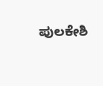ಪುಲಕೇಶಿ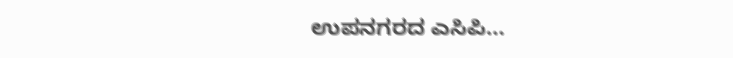ಉಪನಗರದ ಎಸಿಪಿ…